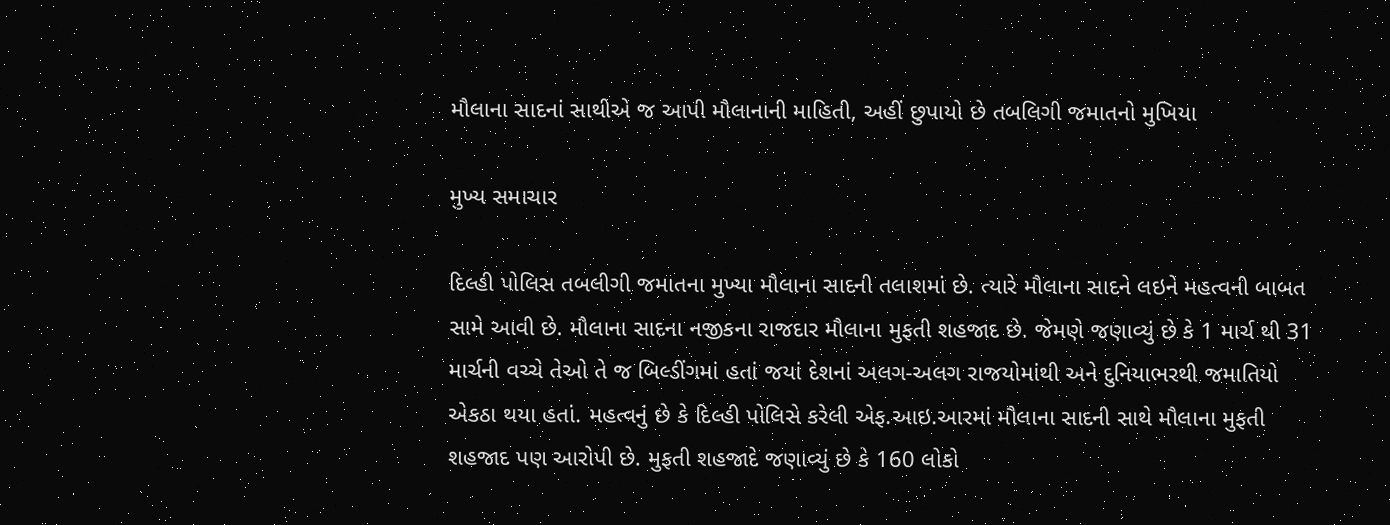મૌલાના સાદનાં સાથીએ જ આપી મૌલાનાની માહિતી, અહીં છુપાયો છે તબલિગી જમાતનો મુખિયા

મુખ્ય સમાચાર

દિલ્હી પોલિસ તબલીગી જમાતના મુખ્યા મૌલાના સાદની તલાશમાં છે. ત્યારે મૌલાના સાદને લઇને મહત્વની બાબત સામે આવી છે. મૌલાના સાદના નજીકના રાજદાર મૌલાના મુફતી શહજાદ છે. જેમણે જણાવ્યું છે કે 1 માર્ચ થી 31 માર્ચની વચ્ચે તેઓ તે જ બિલ્ડીંગમાં હતાં જયાં દેશનાં અલગ-અલગ રાજયોમાંથી અને દુનિયાભરથી જમાતિયો એકઠા થયા હતાં. મહત્વનું છે કે દિલ્હી પોલિસે કરેલી એફ.આઇ.આરમાં મૌલાના સાદની સાથે મૌલાના મુફતી શહજાદ પણ આરોપી છે. મુફતી શહજાદે જણાવ્યું છે કે 160 લોકો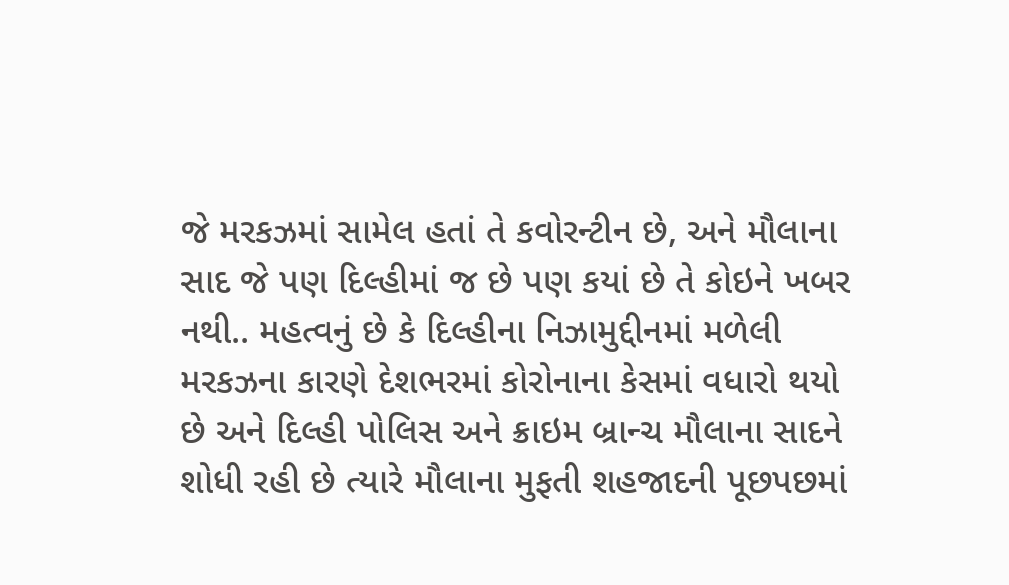જે મરકઝમાં સામેલ હતાં તે કવોરન્ટીન છે, અને મૌલાના સાદ જે પણ દિલ્હીમાં જ છે પણ કયાં છે તે કોઇને ખબર નથી.. મહત્વનું છે કે દિલ્હીના નિઝામુદ્દીનમાં મળેલી મરકઝના કારણે દેશભરમાં કોરોનાના કેસમાં વધારો થયો છે અને દિલ્હી પોલિસ અને ક્રાઇમ બ્રાન્ચ મૌલાના સાદને શોધી રહી છે ત્યારે મૌલાના મુફતી શહજાદની પૂછપછમાં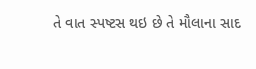તે વાત સ્પષ્ટસ થઇ છે તે મૌલાના સાદ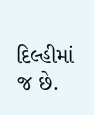દિલ્હીમાં જ છે.